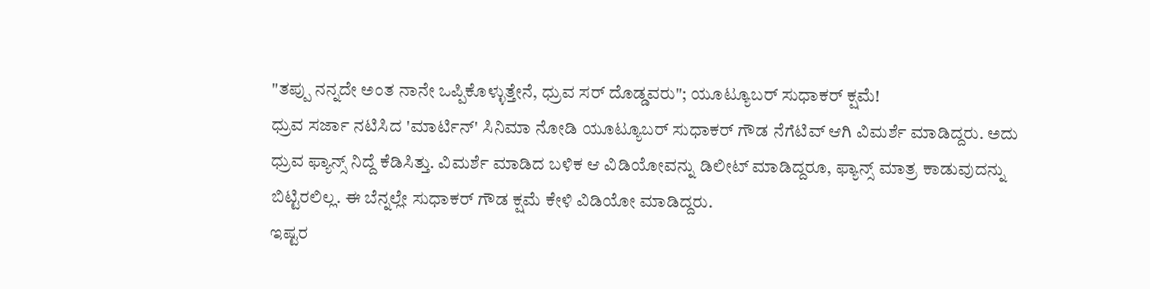"ತಪ್ಪು ನನ್ನದೇ ಅಂತ ನಾನೇ ಒಪ್ಪಿಕೊಳ್ಳುತ್ತೇನೆ, ಧ್ರುವ ಸರ್ ದೊಡ್ಡವರು"; ಯೂಟ್ಯೂಬರ್ ಸುಧಾಕರ್ ಕ್ಷಮೆ!
ಧ್ರುವ ಸರ್ಜಾ ನಟಿಸಿದ 'ಮಾರ್ಟಿನ್' ಸಿನಿಮಾ ನೋಡಿ ಯೂಟ್ಯೂಬರ್ ಸುಧಾಕರ್ ಗೌಡ ನೆಗೆಟಿವ್ ಆಗಿ ವಿಮರ್ಶೆ ಮಾಡಿದ್ದರು. ಅದು ಧ್ರುವ ಫ್ಯಾನ್ಸ್ ನಿದ್ದೆ ಕೆಡಿಸಿತ್ತು. ವಿಮರ್ಶೆ ಮಾಡಿದ ಬಳಿಕ ಆ ವಿಡಿಯೋವನ್ನು ಡಿಲೀಟ್ ಮಾಡಿದ್ದರೂ, ಫ್ಯಾನ್ಸ್ ಮಾತ್ರ ಕಾಡುವುದನ್ನು ಬಿಟ್ಟಿರಲಿಲ್ಲ. ಈ ಬೆನ್ನಲ್ಲೇ ಸುಧಾಕರ್ ಗೌಡ ಕ್ಷಮೆ ಕೇಳಿ ವಿಡಿಯೋ ಮಾಡಿದ್ದರು.
ಇಷ್ಟರ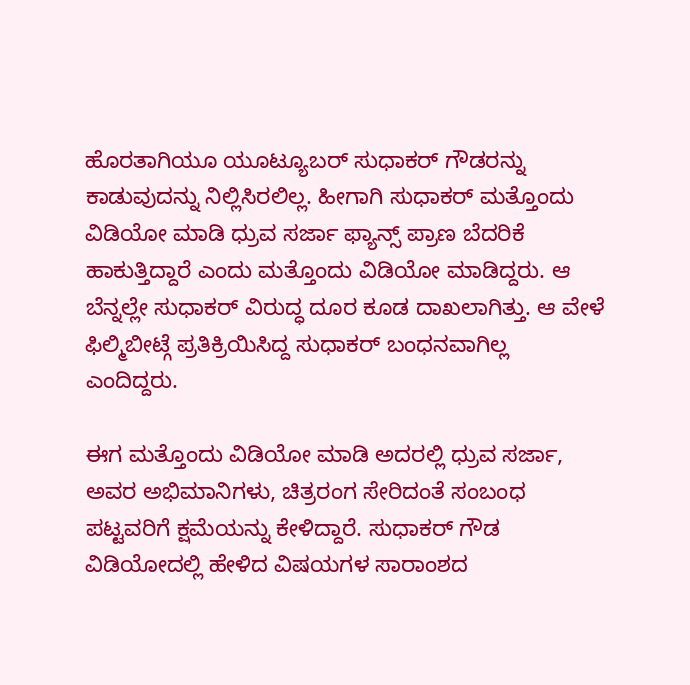ಹೊರತಾಗಿಯೂ ಯೂಟ್ಯೂಬರ್ ಸುಧಾಕರ್ ಗೌಡರನ್ನು ಕಾಡುವುದನ್ನು ನಿಲ್ಲಿಸಿರಲಿಲ್ಲ. ಹೀಗಾಗಿ ಸುಧಾಕರ್ ಮತ್ತೊಂದು ವಿಡಿಯೋ ಮಾಡಿ ಧ್ರುವ ಸರ್ಜಾ ಫ್ಯಾನ್ಸ್ ಪ್ರಾಣ ಬೆದರಿಕೆ ಹಾಕುತ್ತಿದ್ದಾರೆ ಎಂದು ಮತ್ತೊಂದು ವಿಡಿಯೋ ಮಾಡಿದ್ದರು. ಆ ಬೆನ್ನಲ್ಲೇ ಸುಧಾಕರ್ ವಿರುದ್ಧ ದೂರ ಕೂಡ ದಾಖಲಾಗಿತ್ತು. ಆ ವೇಳೆ ಫಿಲ್ಮಿಬೀಟ್ಗೆ ಪ್ರತಿಕ್ರಿಯಿಸಿದ್ದ ಸುಧಾಕರ್ ಬಂಧನವಾಗಿಲ್ಲ ಎಂದಿದ್ದರು.

ಈಗ ಮತ್ತೊಂದು ವಿಡಿಯೋ ಮಾಡಿ ಅದರಲ್ಲಿ ಧ್ರುವ ಸರ್ಜಾ, ಅವರ ಅಭಿಮಾನಿಗಳು, ಚಿತ್ರರಂಗ ಸೇರಿದಂತೆ ಸಂಬಂಧ ಪಟ್ಟವರಿಗೆ ಕ್ಷಮೆಯನ್ನು ಕೇಳಿದ್ದಾರೆ. ಸುಧಾಕರ್ ಗೌಡ ವಿಡಿಯೋದಲ್ಲಿ ಹೇಳಿದ ವಿಷಯಗಳ ಸಾರಾಂಶದ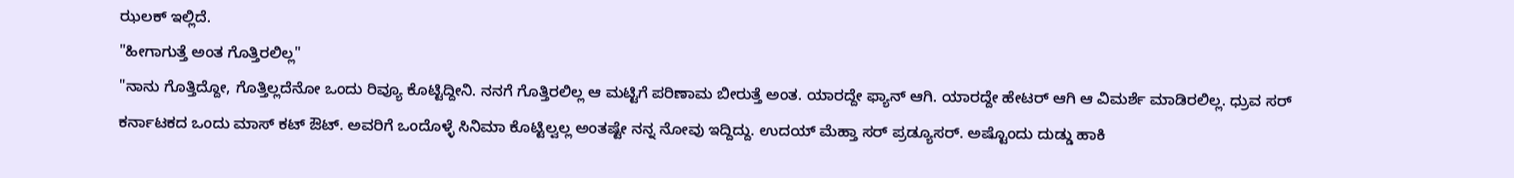ಝಲಕ್ ಇಲ್ಲಿದೆ.
"ಹೀಗಾಗುತ್ತೆ ಅಂತ ಗೊತ್ತಿರಲಿಲ್ಲ"
"ನಾನು ಗೊತ್ತಿದ್ದೋ, ಗೊತ್ತಿಲ್ಲದೆನೋ ಒಂದು ರಿವ್ಯೂ ಕೊಟ್ಟಿದ್ದೀನಿ. ನನಗೆ ಗೊತ್ತಿರಲಿಲ್ಲ ಆ ಮಟ್ಟಿಗೆ ಪರಿಣಾಮ ಬೀರುತ್ತೆ ಅಂತ. ಯಾರದ್ದೇ ಫ್ಯಾನ್ ಆಗಿ. ಯಾರದ್ದೇ ಹೇಟರ್ ಆಗಿ ಆ ವಿಮರ್ಶೆ ಮಾಡಿರಲಿಲ್ಲ. ಧ್ರುವ ಸರ್ ಕರ್ನಾಟಕದ ಒಂದು ಮಾಸ್ ಕಟ್ ಔಟ್. ಅವರಿಗೆ ಒಂದೊಳ್ಳೆ ಸಿನಿಮಾ ಕೊಟ್ಟಿಲ್ವಲ್ಲ ಅಂತಷ್ಟೇ ನನ್ನ ನೋವು ಇದ್ದಿದ್ದು. ಉದಯ್ ಮೆಹ್ತಾ ಸರ್ ಪ್ರಡ್ಯೂಸರ್. ಅಷ್ಟೊಂದು ದುಡ್ಡು ಹಾಕಿ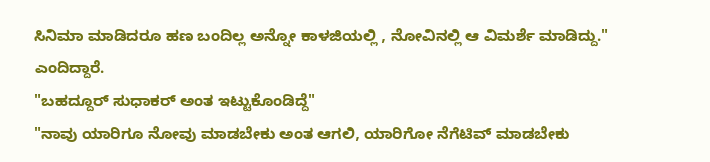ಸಿನಿಮಾ ಮಾಡಿದರೂ ಹಣ ಬಂದಿಲ್ಲ ಅನ್ನೋ ಕಾಳಜಿಯಲ್ಲಿ , ನೋವಿನಲ್ಲಿ ಆ ವಿಮರ್ಶೆ ಮಾಡಿದ್ದು." ಎಂದಿದ್ದಾರೆ.
"ಬಹದ್ದೂರ್ ಸುಧಾಕರ್ ಅಂತ ಇಟ್ಟುಕೊಂಡಿದ್ದೆ"
"ನಾವು ಯಾರಿಗೂ ನೋವು ಮಾಡಬೇಕು ಅಂತ ಆಗಲಿ, ಯಾರಿಗೋ ನೆಗೆಟಿವ್ ಮಾಡಬೇಕು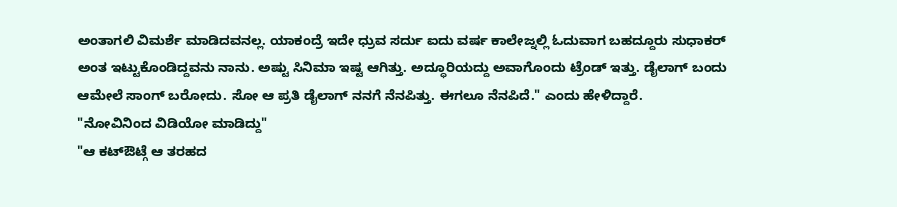ಅಂತಾಗಲಿ ವಿಮರ್ಶೆ ಮಾಡಿದವನಲ್ಲ. ಯಾಕಂದ್ರೆ ಇದೇ ಧ್ರುವ ಸರ್ದು ಐದು ವರ್ಷ ಕಾಲೇಜ್ನಲ್ಲಿ ಓದುವಾಗ ಬಹದ್ದೂರು ಸುಧಾಕರ್ ಅಂತ ಇಟ್ಟುಕೊಂಡಿದ್ದವನು ನಾನು. ಅಷ್ಟು ಸಿನಿಮಾ ಇಷ್ಟ ಆಗಿತ್ತು. ಅದ್ಧೂರಿಯದ್ದು ಅವಾಗೊಂದು ಟ್ರೆಂಡ್ ಇತ್ತು. ಡೈಲಾಗ್ ಬಂದು ಆಮೇಲೆ ಸಾಂಗ್ ಬರೋದು. ಸೋ ಆ ಪ್ರತಿ ಡೈಲಾಗ್ ನನಗೆ ನೆನಪಿತ್ತು. ಈಗಲೂ ನೆನಪಿದೆ." ಎಂದು ಹೇಳಿದ್ದಾರೆ.
"ನೋವಿನಿಂದ ವಿಡಿಯೋ ಮಾಡಿದ್ದು"
"ಆ ಕಟ್ಔಟ್ಗೆ ಆ ತರಹದ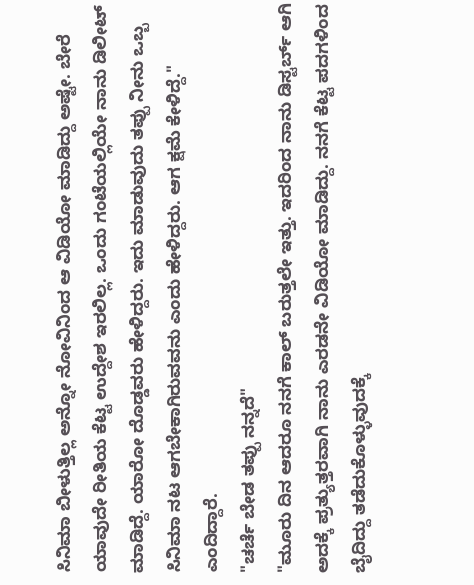ಸಿನಿಮಾ ಬೀಳುತ್ತಿಲ್ಲ ಅನ್ನೋ ನೋವಿನಿಂದ ಆ ವಿಡಿಯೋ ಮಾಡಿದ್ದು ಅಷ್ಟೇ. ಬೇರೆ ಯಾವುದೇ ರೀತಿಯ ಕೆಟ್ಟ ಉದ್ದೇಶ ಇರಲಿಲ್ಲ. ಒಂದು ಗಂಟೆಯಲ್ಲಿಯೇ ನಾನು ಡಿಲೀಟ್ ಮಾಡಿದ್ದೆ. ಯಾರೋ ದೊಡ್ಡವರು ಹೇಳಿದ್ದರು. ಇದು ಮಾಡುವುದು ತಪ್ಪು ನೀನು ಒಬ್ಬ ಸಿನಿಮಾ ನಟ ಆಗಬೇಕಾಗಿರುವವನು ಎಂದು ಹೇಳಿದ್ದರು. ಆಗ ಕ್ಷಮೆ ಕೇಳಿದ್ದೆ." ಎಂದಿದ್ದಾರೆ.
"ಚರ್ಚೆ ಬೇಡ ತಪ್ಪು ನನ್ನದೆ"
"ಮೂರು ದಿನ ಆದರೂ ನನಗೆ ಕಾಲ್ ಬರುತ್ತಲೇ ಇತ್ತು. ಇದರಿಂದ ನಾನು ಡಿಸ್ಟರ್ಬ್ ಆಗಿ ಅದಕ್ಕೆ ಪ್ರತ್ಯುತ್ತರವಾಗಿ ನಾನು ಎರಡನೇ ವಿಡಿಯೋ ಮಾಡಿದ್ದು. ನನಗೆ ಕೆಟ್ಟ ಪದಗಳಿಂದ ಬೈದಿದ್ದು ತಡೆದುಕೊಳ್ಳುವುದಕ್ಕೆ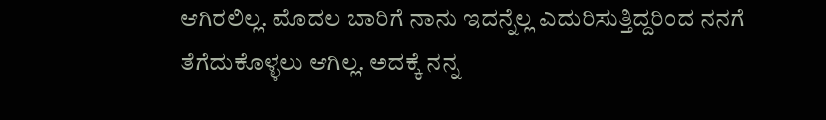ಆಗಿರಲಿಲ್ಲ. ಮೊದಲ ಬಾರಿಗೆ ನಾನು ಇದನ್ನೆಲ್ಲ ಎದುರಿಸುತ್ತಿದ್ದರಿಂದ ನನಗೆ ತೆಗೆದುಕೊಳ್ಳಲು ಆಗಿಲ್ಲ. ಅದಕ್ಕೆ ನನ್ನ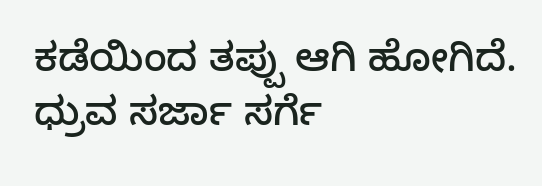ಕಡೆಯಿಂದ ತಪ್ಪು ಆಗಿ ಹೋಗಿದೆ. ಧ್ರುವ ಸರ್ಜಾ ಸರ್ಗೆ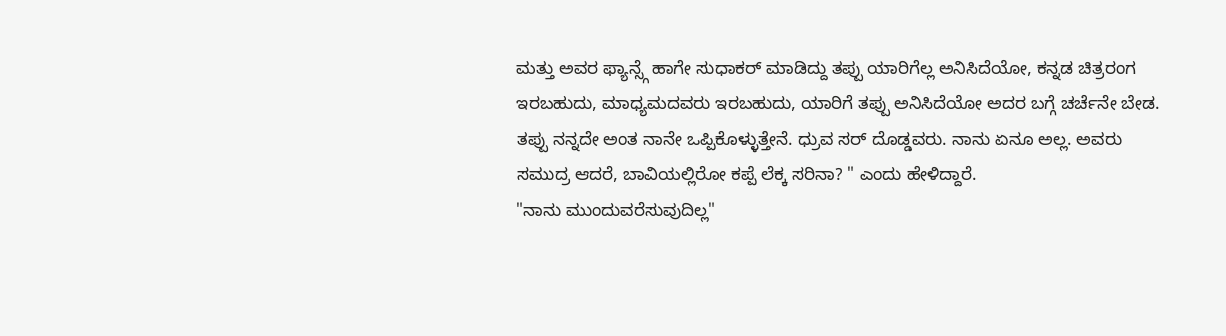ಮತ್ತು ಅವರ ಫ್ಯಾನ್ಸ್ಗೆ ಹಾಗೇ ಸುಧಾಕರ್ ಮಾಡಿದ್ದು ತಪ್ಪು ಯಾರಿಗೆಲ್ಲ ಅನಿಸಿದೆಯೋ, ಕನ್ನಡ ಚಿತ್ರರಂಗ ಇರಬಹುದು, ಮಾಧ್ಯಮದವರು ಇರಬಹುದು, ಯಾರಿಗೆ ತಪ್ಪು ಅನಿಸಿದೆಯೋ ಅದರ ಬಗ್ಗೆ ಚರ್ಚೆನೇ ಬೇಡ. ತಪ್ಪು ನನ್ನದೇ ಅಂತ ನಾನೇ ಒಪ್ಪಿಕೊಳ್ಳುತ್ತೇನೆ. ಧ್ರುವ ಸರ್ ದೊಡ್ಡವರು. ನಾನು ಏನೂ ಅಲ್ಲ. ಅವರು ಸಮುದ್ರ ಆದರೆ, ಬಾವಿಯಲ್ಲಿರೋ ಕಪ್ಪೆ ಲೆಕ್ಕ ಸರಿನಾ? " ಎಂದು ಹೇಳಿದ್ದಾರೆ.
"ನಾನು ಮುಂದುವರೆಸುವುದಿಲ್ಲ"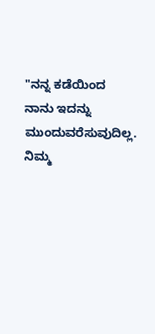"ನನ್ನ ಕಡೆಯಿಂದ ನಾನು ಇದನ್ನು ಮುಂದುವರೆಸುವುದಿಲ್ಲ. ನಿಮ್ಮ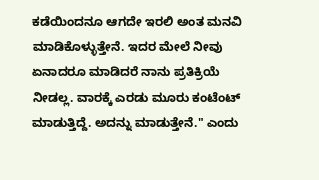ಕಡೆಯಿಂದನೂ ಆಗದೇ ಇರಲಿ ಅಂತ ಮನವಿ ಮಾಡಿಕೊಳ್ಳುತ್ತೇನೆ. ಇದರ ಮೇಲೆ ನೀವು ಏನಾದರೂ ಮಾಡಿದರೆ ನಾನು ಪ್ರತಿಕ್ರಿಯೆ ನೀಡಲ್ಲ. ವಾರಕ್ಕೆ ಎರಡು ಮೂರು ಕಂಟೆಂಟ್ ಮಾಡುತ್ತಿದ್ದೆ. ಅದನ್ನು ಮಾಡುತ್ತೇನೆ." ಎಂದು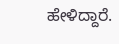ಹೇಳಿದ್ದಾರೆ.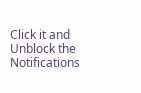Click it and Unblock the Notifications